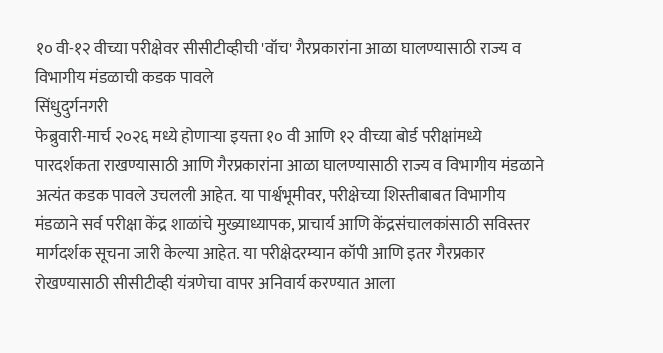१० वी-१२ वीच्या परीक्षेवर सीसीटीव्हीची 'वॉच' गैरप्रकारांना आळा घालण्यासाठी राज्य व विभागीय मंडळाची कडक पावले
सिंधुदुर्गनगरी
फेब्रुवारी-मार्च २०२६ मध्ये होणाऱ्या इयत्ता १० वी आणि १२ वीच्या बोर्ड परीक्षांमध्ये पारदर्शकता राखण्यासाठी आणि गैरप्रकारांना आळा घालण्यासाठी राज्य व विभागीय मंडळाने अत्यंत कडक पावले उचलली आहेत. या पार्श्वभूमीवर, परीक्षेच्या शिस्तीबाबत विभागीय मंडळाने सर्व परीक्षा केंद्र शाळांचे मुख्याध्यापक, प्राचार्य आणि केंद्रसंचालकांसाठी सविस्तर मार्गदर्शक सूचना जारी केल्या आहेत. या परीक्षेदरम्यान कॉपी आणि इतर गैरप्रकार रोखण्यासाठी सीसीटीव्ही यंत्रणेचा वापर अनिवार्य करण्यात आला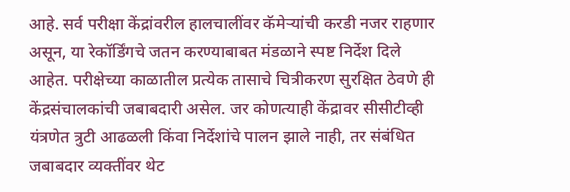आहे. सर्व परीक्षा केंद्रांवरील हालचालींवर कॅमेऱ्यांची करडी नजर राहणार असून, या रेकॉर्डिंगचे जतन करण्याबाबत मंडळाने स्पष्ट निर्देश दिले आहेत. परीक्षेच्या काळातील प्रत्येक तासाचे चित्रीकरण सुरक्षित ठेवणे ही केंद्रसंचालकांची जबाबदारी असेल. जर कोणत्याही केंद्रावर सीसीटीव्ही यंत्रणेत त्रुटी आढळली किंवा निर्देशांचे पालन झाले नाही, तर संबंधित जबाबदार व्यक्तींवर थेट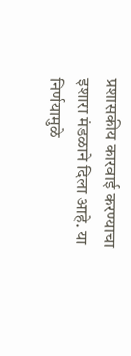प्रशासकीय कारवाई करण्याचा इशारा मंडळाने दिला आहे. या निर्णयामुळे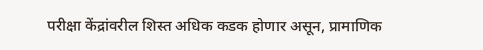परीक्षा केंद्रांवरील शिस्त अधिक कडक होणार असून, प्रामाणिक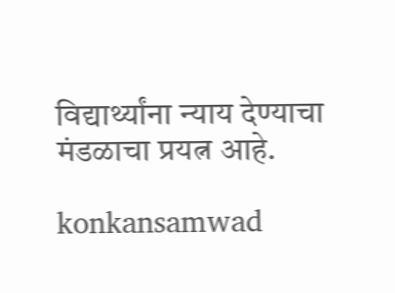विद्यार्थ्यांना न्याय देण्याचा मंडळाचा प्रयत्न आहे.

konkansamwad